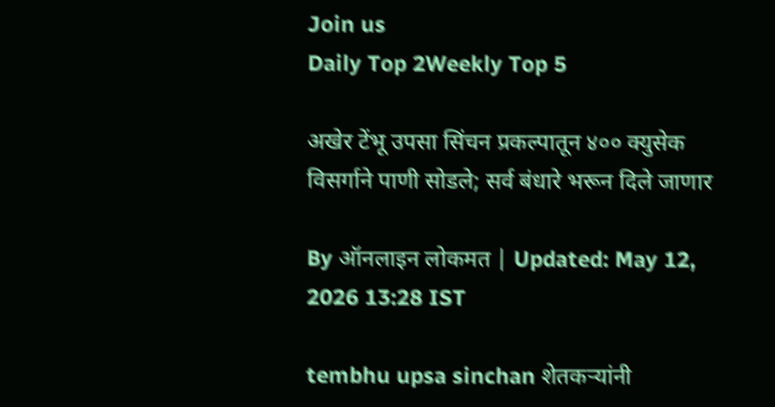Join us
Daily Top 2Weekly Top 5

अखेर टेंभू उपसा सिंचन प्रकल्पातून ४०० क्युसेक विसर्गाने पाणी सोडले; सर्व बंधारे भरून दिले जाणार

By ऑनलाइन लोकमत | Updated: May 12, 2026 13:28 IST

tembhu upsa sinchan शेतकऱ्यांनी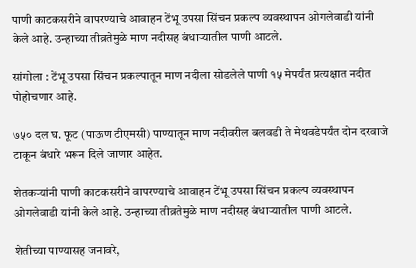पाणी काटकसरीने वापरण्याचे आवाहन टेंभू उपसा सिंचन प्रकल्प व्यवस्थापन ओगलेवाडी यांनी केले आहे. उन्हाच्या तीव्रतेमुळे माण नदीसह बंधाऱ्यातील पाणी आटले.

सांगोला : टेंभू उपसा सिंचन प्रकल्पातून माण नदीला सोडलेले पाणी १५ मेपर्यंत प्रत्यक्षात नदीत पोहोचणार आहे.

७५० दल घ. फूट (पाऊण टीएमसी) पाण्यातून माण नदीवरील बलवडी ते मेथवडेपर्यंत दोन दरवाजे टाकून बंधारे भरून दिले जाणार आहेत.

शेतकऱ्यांनी पाणी काटकसरीने वापरण्याचे आवाहन टेंभू उपसा सिंचन प्रकल्प व्यवस्थापन ओगलेवाडी यांनी केले आहे. उन्हाच्या तीव्रतेमुळे माण नदीसह बंधाऱ्यातील पाणी आटले.

शेतीच्या पाण्यासह जनावरे,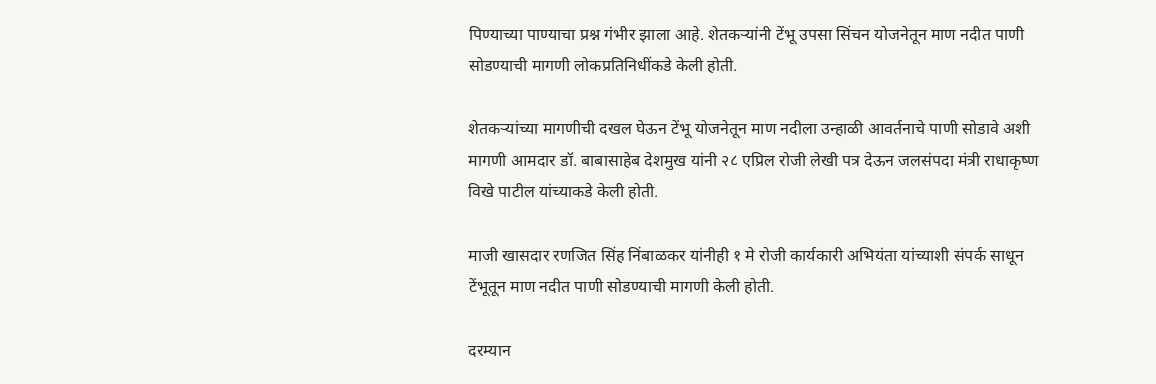पिण्याच्या पाण्याचा प्रश्न गंभीर झाला आहे. शेतकऱ्यांनी टेंभू उपसा सिंचन योजनेतून माण नदीत पाणी सोडण्याची मागणी लोकप्रतिनिधींकडे केली होती.

शेतकऱ्यांच्या मागणीची दखल घेऊन टेंभू योजनेतून माण नदीला उन्हाळी आवर्तनाचे पाणी सोडावे अशी मागणी आमदार डॉ. बाबासाहेब देशमुख यांनी २८ एप्रिल रोजी लेखी पत्र देऊन जलसंपदा मंत्री राधाकृष्ण विखे पाटील यांच्याकडे केली होती.

माजी खासदार रणजित सिंह निंबाळकर यांनीही १ मे रोजी कार्यकारी अभियंता यांच्याशी संपर्क साधून टेंभूतून माण नदीत पाणी सोडण्याची मागणी केली होती.

दरम्यान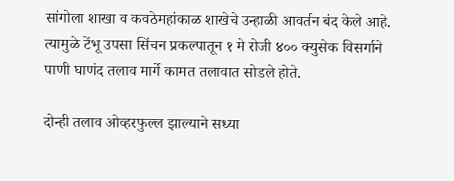सांगोला शाखा व कवठेमहांकाळ शाखेचे उन्हाळी आवर्तन बंद केले आहे. त्यामुळे टेंभू उपसा सिंचन प्रकल्पातून १ मे रोजी ४०० क्युसेक विसर्गाने पाणी घाणंद तलाव मार्गे कामत तलावात सोडले होते.

दोन्ही तलाव ओव्हरफुल्ल झाल्याने सध्या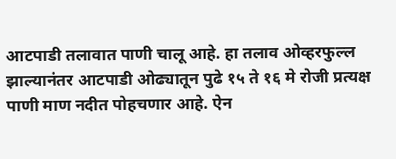आटपाडी तलावात पाणी चालू आहे. हा तलाव ओव्हरफुल्ल झाल्यानंतर आटपाडी ओढ्यातून पुढे १५ ते १६ मे रोजी प्रत्यक्ष पाणी माण नदीत पोहचणार आहे. ऐन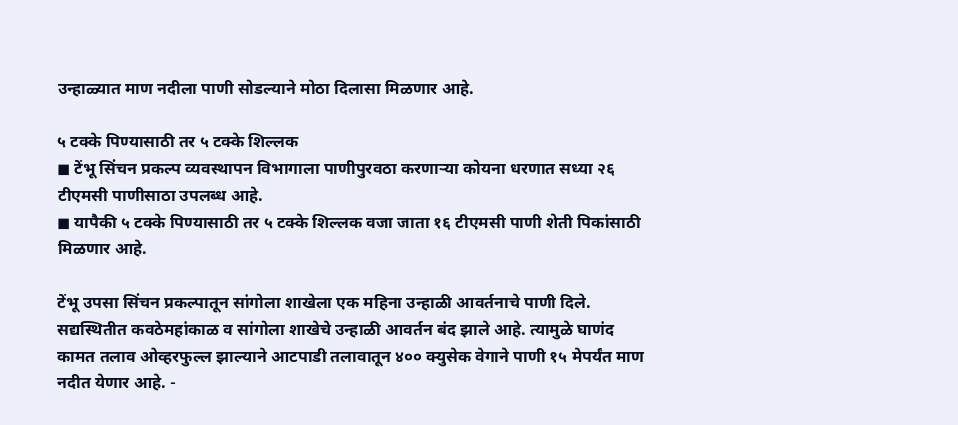उन्हाळ्यात माण नदीला पाणी सोडल्याने मोठा दिलासा मिळणार आहे.

५ टक्के पिण्यासाठी तर ५ टक्के शिल्लक
◼ टेंभू सिंचन प्रकल्प व्यवस्थापन विभागाला पाणीपुरवठा करणाऱ्या कोयना धरणात सध्या २६ टीएमसी पाणीसाठा उपलब्ध आहे.
◼ यापैकी ५ टक्के पिण्यासाठी तर ५ टक्के शिल्लक वजा जाता १६ टीएमसी पाणी शेती पिकांसाठी मिळणार आहे.

टेंभू उपसा सिंचन प्रकल्पातून सांगोला शाखेला एक महिना उन्हाळी आवर्तनाचे पाणी दिले. सद्यस्थितीत कवठेमहांकाळ व सांगोला शाखेचे उन्हाळी आवर्तन बंद झाले आहे. त्यामुळे घाणंद कामत तलाव ओव्हरफुल्ल झाल्याने आटपाडी तलावातून ४०० क्युसेक वेगाने पाणी १५ मेपर्यंत माण नदीत येणार आहे. -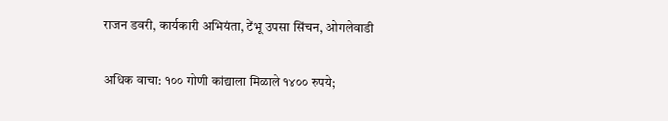राजन डवरी, कार्यकारी अभियंता, टेंभू उपसा सिंचन, ओगलेवाडी

अधिक वाचा: १०० गोणी कांद्याला मिळाले १४०० रुपये;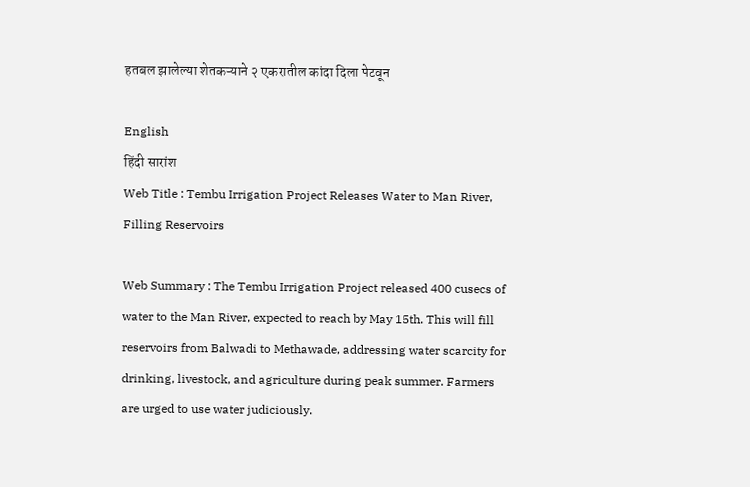हतबल झालेल्या शेतकऱ्याने २ एकरातील कांदा दिला पेटवून

English
हिंदी सारांश
Web Title : Tembu Irrigation Project Releases Water to Man River, Filling Reservoirs

Web Summary : The Tembu Irrigation Project released 400 cusecs of water to the Man River, expected to reach by May 15th. This will fill reservoirs from Balwadi to Methawade, addressing water scarcity for drinking, livestock, and agriculture during peak summer. Farmers are urged to use water judiciously.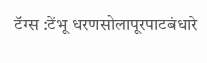टॅग्स :टेंभू धरणसोलापूरपाटबंधारे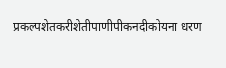प्रकल्पशेतकरीशेतीपाणीपीकनदीकोयना धरण